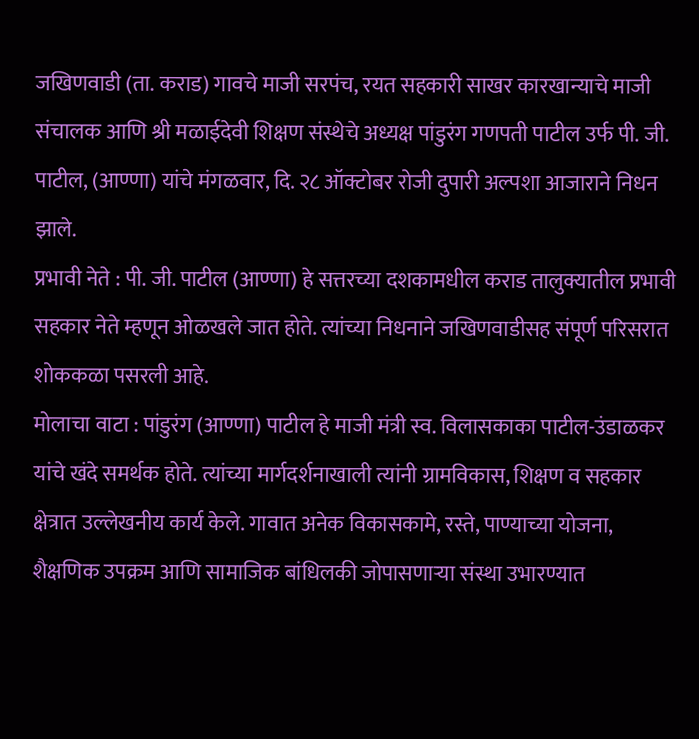जखिणवाडी (ता. कराड) गावचे माजी सरपंच, रयत सहकारी साखर कारखान्याचे माजी संचालक आणि श्री मळाईदेवी शिक्षण संस्थेचे अध्यक्ष पांडुरंग गणपती पाटील उर्फ पी. जी. पाटील, (आण्णा) यांचे मंगळवार, दि. २८ ऑक्टोबर रोजी दुपारी अल्पशा आजाराने निधन झाले.
प्रभावी नेते : पी. जी. पाटील (आण्णा) हे सत्तरच्या दशकामधील कराड तालुक्यातील प्रभावी सहकार नेते म्हणून ओळखले जात होते. त्यांच्या निधनाने जखिणवाडीसह संपूर्ण परिसरात शोककळा पसरली आहे.
मोलाचा वाटा : पांडुरंग (आण्णा) पाटील हे माजी मंत्री स्व. विलासकाका पाटील-उंडाळकर यांचे खंदे समर्थक होते. त्यांच्या मार्गदर्शनाखाली त्यांनी ग्रामविकास, शिक्षण व सहकार क्षेत्रात उल्लेखनीय कार्य केले. गावात अनेक विकासकामे, रस्ते, पाण्याच्या योजना, शैक्षणिक उपक्रम आणि सामाजिक बांधिलकी जोपासणाऱ्या संस्था उभारण्यात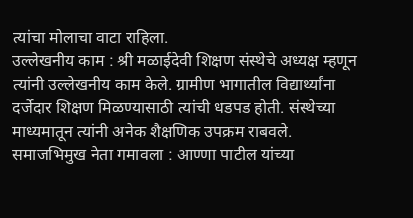त्यांचा मोलाचा वाटा राहिला.
उल्लेखनीय काम : श्री मळाईदेवी शिक्षण संस्थेचे अध्यक्ष म्हणून त्यांनी उल्लेखनीय काम केले. ग्रामीण भागातील विद्यार्थ्यांना दर्जेदार शिक्षण मिळण्यासाठी त्यांची धडपड होती. संस्थेच्या माध्यमातून त्यांनी अनेक शैक्षणिक उपक्रम राबवले.
समाजभिमुख नेता गमावला : आण्णा पाटील यांच्या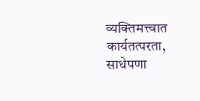व्यक्तिमत्त्वात कार्यतत्परता, साधेपणा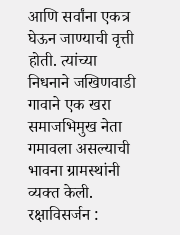आणि सर्वांना एकत्र घेऊन जाण्याची वृत्ती होती. त्यांच्या निधनाने जखिणवाडी गावाने एक खरा समाजभिमुख नेता गमावला असल्याची भावना ग्रामस्थांनी व्यक्त केली.
रक्षाविसर्जन :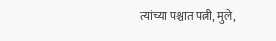त्यांच्या पश्चात पत्नी, मुले,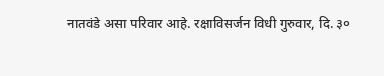नातवंडे असा परिवार आहे. रक्षाविसर्जन विधी गुरुवार, दि. ३०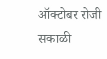ऑक्टोबर रोजी सकाळी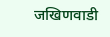जखिणवाडी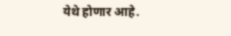येथे होणार आहे.